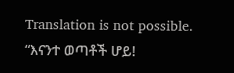Translation is not possible.
“እናንተ ወጣቶች ሆይ!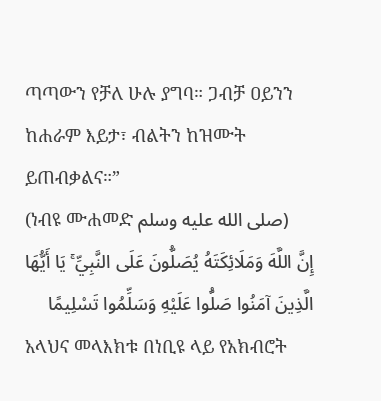ጣጣውን የቻለ ሁሉ ያግባ። ጋብቻ ዐይንን ከሐራም እይታ፣ ብልትን ከዝሙት ይጠብቃልና።”
(ነብዩ ሙሐመድ صلى الله عليه وسلم)
إِنَّ اللَّهَ وَمَلَائِكَتَهُ يُصَلُّونَ عَلَى النَّبِيِّ ۚ يَا أَيُّهَا الَّذِينَ آمَنُوا صَلُّوا عَلَيْهِ وَسَلِّمُوا تَسْلِيمًا
አላህና መላእክቱ በነቢዩ ላይ የአክብሮት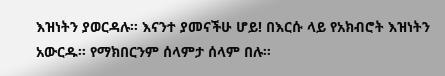እዝነትን ያወርዳሉ፡፡ እናንተ ያመናችሁ ሆይ! በእርሱ ላይ የአክብሮት እዝነትን አውርዱ፡፡ የማክበርንም ሰላምታ ሰላም በሉ፡፡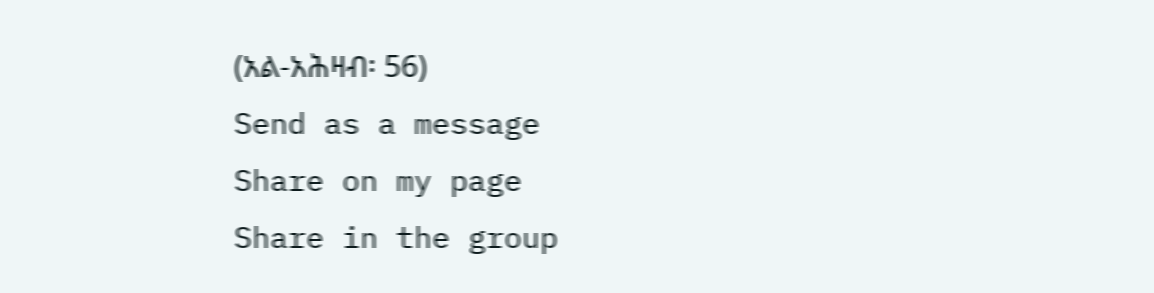(አል-አሕዛብ፡ 56)
Send as a message
Share on my page
Share in the group